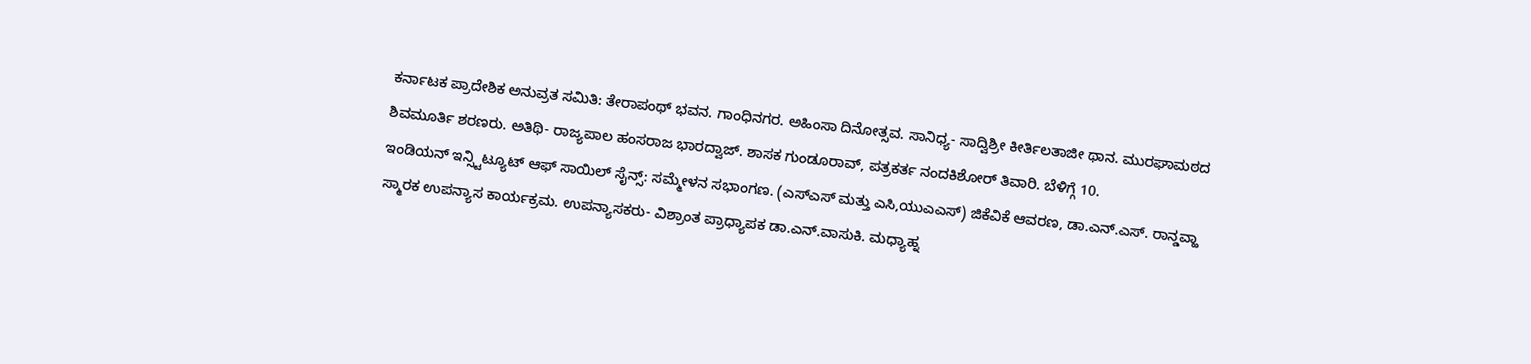ಕರ್ನಾಟಕ ಪ್ರಾದೇಶಿಕ ಅನುವ್ರತ ಸಮಿತಿ: ತೇರಾಪಂಥ್ ಭವನ. ಗಾಂಧಿನಗರ. ಅಹಿಂಸಾ ದಿನೋತ್ಸವ. ಸಾನಿಧ್ಯ- ಸಾದ್ವಿಶ್ರೀ ಕೀರ್ತಿಲತಾಜೀ ಥಾನ. ಮುರಘಾಮಠದ ಶಿವಮೂರ್ತಿ ಶರಣರು. ಅತಿಥಿ- ರಾಜ್ಯಪಾಲ ಹಂಸರಾಜ ಭಾರದ್ವಾಜ್. ಶಾಸಕ ಗುಂಡೂರಾವ್, ಪತ್ರಕರ್ತ ನಂದಕಿಶೋರ್ ತಿವಾರಿ. ಬೆಳಿಗ್ಗೆ 10.
ಇಂಡಿಯನ್ ಇನ್ಸ್ಟಿಟ್ಯೂಟ್ ಆಫ್ ಸಾಯಿಲ್ ಸೈನ್ಸ್: ಸಮ್ಮೇಳನ ಸಭಾಂಗಣ. (ಎಸ್ಎಸ್ ಮತ್ತು ಎಸಿ,ಯುಎಎಸ್) ಜಿಕೆವಿಕೆ ಆವರಣ, ಡಾ.ಎನ್.ಎಸ್. ರಾನ್ಡವ್ಹಾ ಸ್ಮಾರಕ ಉಪನ್ಯಾಸ ಕಾರ್ಯಕ್ರಮ. ಉಪನ್ಯಾಸಕರು- ವಿಶ್ರಾಂತ ಪ್ರಾಧ್ಯಾಪಕ ಡಾ.ಎನ್.ವಾಸುಕಿ. ಮಧ್ಯಾಹ್ನ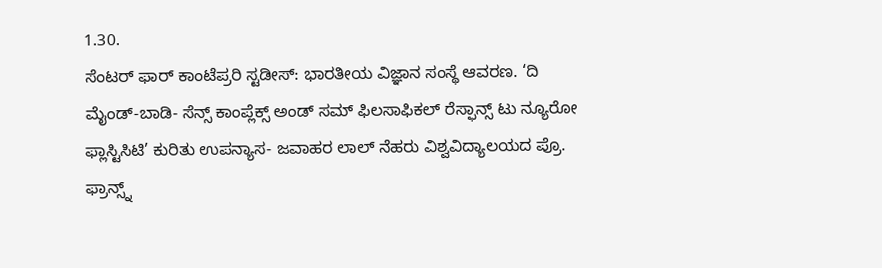1.30.
ಸೆಂಟರ್ ಫಾರ್ ಕಾಂಟೆಪ್ರರಿ ಸ್ಟಡೀಸ್: ಭಾರತೀಯ ವಿಜ್ಞಾನ ಸಂಸ್ಥೆ ಆವರಣ. ‘ದಿ ಮೈಂಡ್-ಬಾಡಿ- ಸೆನ್ಸ್ ಕಾಂಪ್ಲೆಕ್ಸ್ ಅಂಡ್ ಸಮ್ ಫಿಲಸಾಫಿಕಲ್ ರೆಸ್ಫಾನ್ಸ್ ಟು ನ್ಯೂರೋ ಫ್ಲಾಸ್ಟಿಸಿಟಿ’ ಕುರಿತು ಉಪನ್ಯಾಸ- ಜವಾಹರ ಲಾಲ್ ನೆಹರು ವಿಶ್ವವಿದ್ಯಾಲಯದ ಪ್ರೊ. ಫ್ರಾನ್ಸ್ನ್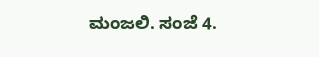ಮಂಜಲಿ. ಸಂಜೆ 4.